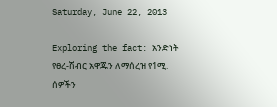Saturday, June 22, 2013

Exploring the fact: አንድነት የፀረ-ሽብር አዋጁን ለማሰረዝ የ1ሚ. ሰዎችን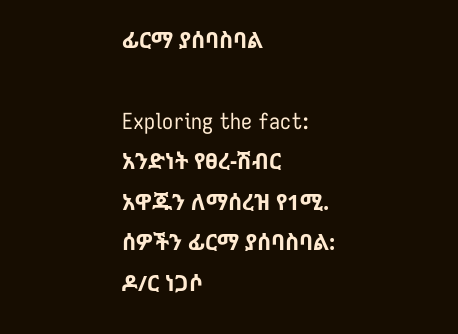ፊርማ ያሰባስባል

Exploring the fact: አንድነት የፀረ-ሽብር አዋጁን ለማሰረዝ የ1ሚ. ሰዎችን ፊርማ ያሰባስባል: ዶ/ር ነጋሶ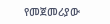የመጀመሪያው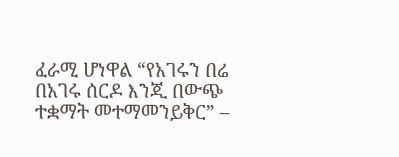ፈራሚ ሆነዋል “የአገሩን በሬ በአገሩ ሰርዶ እንጂ በውጭ ተቋማት መተማመንይቅር” –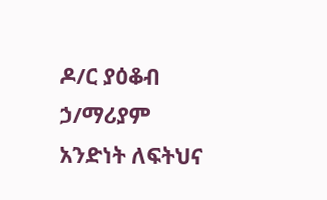ዶ/ር ያዕቆብ ኃ/ማሪያም አንድነት ለፍትህና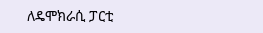ለዴሞክራሲ ፓርቲ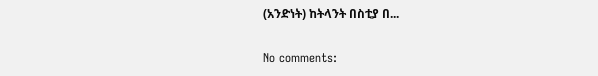(አንድነት) ከትላንት በስቲያ በ...

No comments: